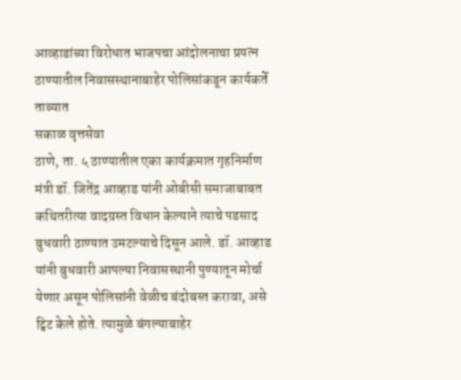आव्हाडांच्या विरोधात भाजपचा आंदोलनाचा प्रयत्न
ठाण्यातील निवासस्थानाबाहेर पोलिसांकडून कार्यकर्ते ताब्यात
सकाळ वृत्तसेवा
ठाणे, ता. ५ ठाण्यातील एका कार्यक्रमात गृहनिर्माण मंत्री डॉ. जितेंद्र आव्हाड यांनी ओबीसी समाजाबाबत कथितरीत्या वादग्रस्त विधान केल्याने त्याचे पडसाद बुधवारी ठाण्यात उमटल्याचे दिसून आले. डॉ. आव्हाड यांनी बुधवारी आपल्या निवासस्थानी पुण्यातून मोर्चा येणार असून पोलिसांनी वेळीच बंदोबस्त करावा, असे ट्विट केले होते. त्यामुळे बंगल्याबाहेर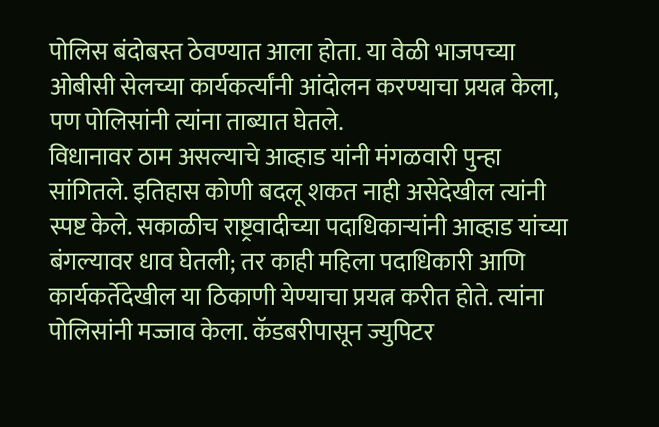पोलिस बंदोबस्त ठेवण्यात आला होता. या वेळी भाजपच्या ओबीसी सेलच्या कार्यकर्त्यांनी आंदोलन करण्याचा प्रयत्न केला, पण पोलिसांनी त्यांना ताब्यात घेतले.
विधानावर ठाम असल्याचे आव्हाड यांनी मंगळवारी पुन्हा सांगितले. इतिहास कोणी बदलू शकत नाही असेदेखील त्यांनी स्पष्ट केले. सकाळीच राष्ट्रवादीच्या पदाधिकाऱ्यांनी आव्हाड यांच्या बंगल्यावर धाव घेतली; तर काही महिला पदाधिकारी आणि कार्यकर्तेदेखील या ठिकाणी येण्याचा प्रयत्न करीत होते. त्यांना पोलिसांनी मज्जाव केला. कॅडबरीपासून ज्युपिटर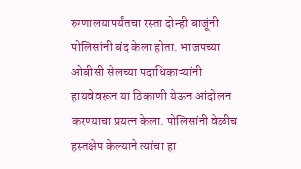रुग्णालयापर्यंतचा रस्ता दोन्ही बाजूंनी पोलिसांनी बंद केला होता. भाजपच्या ओबीसी सेलच्या पदाधिकाऱ्यांनी हायवेवरून या ठिकाणी येऊन आंदोलन करण्याचा प्रयत्न केला. पोलिसांनी वेळीच हस्तक्षेप केल्याने त्यांचा हा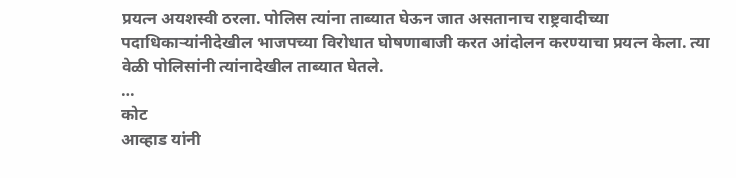प्रयत्न अयशस्वी ठरला. पोलिस त्यांना ताब्यात घेऊन जात असतानाच राष्ट्रवादीच्या पदाधिकाऱ्यांनीदेखील भाजपच्या विरोधात घोषणाबाजी करत आंदोलन करण्याचा प्रयत्न केला. त्या वेळी पोलिसांनी त्यांनादेखील ताब्यात घेतले.
…
कोट
आव्हाड यांनी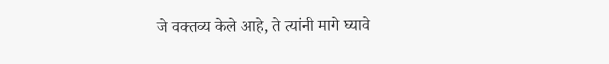जे वक्तव्य केले आहे, ते त्यांनी मागे घ्यावे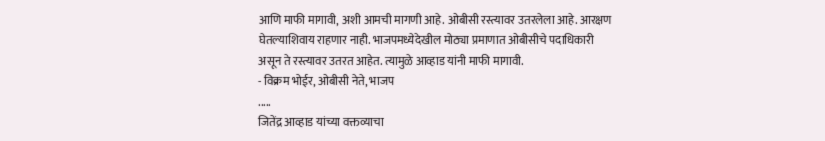आणि माफी मागावी, अशी आमची मागणी आहे. ओबीसी रस्त्यावर उतरलेला आहे. आरक्षण घेतल्याशिवाय राहणार नाही. भाजपमध्येदेखील मोठ्या प्रमाणात ओबीसीचे पदाधिकारी असून ते रस्त्यावर उतरत आहेत. त्यामुळे आव्हाड यांनी माफी मागावी.
- विक्रम भोईर, ओबीसी नेते, भाजप
.....
जितेंद्र आव्हाड यांच्या वक्तव्याचा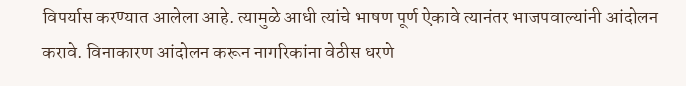विपर्यास करण्यात आलेला आहे. त्यामुळे आधी त्यांचे भाषण पूर्ण ऐकावे त्यानंतर भाजपवाल्यांनी आंदोलन करावे. विनाकारण आंदोलन करून नागरिकांना वेठीस धरणे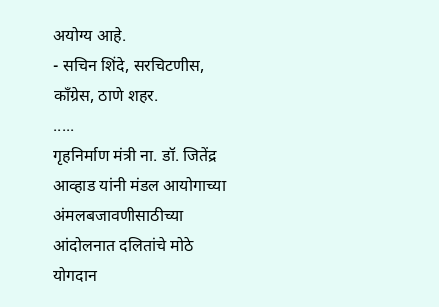अयोग्य आहे.
- सचिन शिंदे, सरचिटणीस, काँग्रेस, ठाणे शहर.
.....
गृहनिर्माण मंत्री ना. डॉ. जितेंद्र आव्हाड यांनी मंडल आयोगाच्या अंमलबजावणीसाठीच्या आंदोलनात दलितांचे मोठे योगदान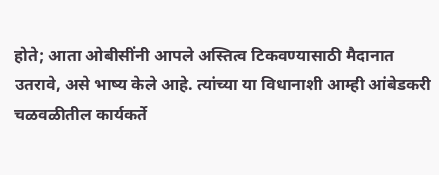होते; आता ओबीसींनी आपले अस्तित्व टिकवण्यासाठी मैदानात उतरावे, असे भाष्य केले आहे. त्यांच्या या विधानाशी आम्ही आंबेडकरी चळवळीतील कार्यकर्ते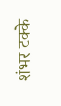शंभर टक्के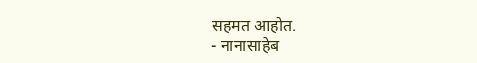सहमत आहोत.
- नानासाहेब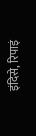इंदिसे, रिपाइं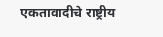एकतावादीचे राष्ट्रीय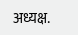अध्यक्ष.